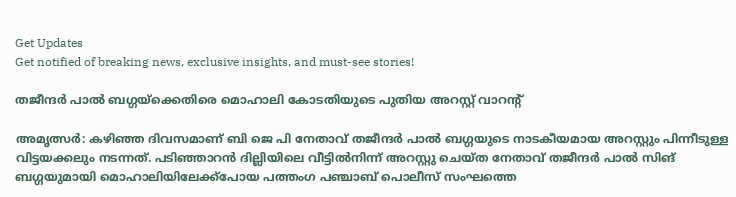Get Updates
Get notified of breaking news, exclusive insights, and must-see stories!

തജീന്ദര്‍ പാല്‍ ബഗ്ഗയ്‌ക്കെതിരെ മൊഹാലി കോടതിയുടെ പുതിയ അറസ്റ്റ് വാറന്റ്

അമൃത്സര്‍: കഴിഞ്ഞ ദിവസമാണ് ബി ജെ പി നേതാവ് തജീന്ദര്‍ പാല്‍ ബഗ്ഗയുടെ നാടകീയമായ അറസ്റ്റും പിന്നീടുള്ള വിട്ടയക്കലും നടന്നത്. പടിഞ്ഞാറന്‍ ദില്ലിയിലെ വീട്ടില്‍നിന്ന് അറസ്റ്റു ചെയ്ത നേതാവ് തജീന്ദര്‍ പാല്‍ സിങ് ബഗ്ഗയുമായി മൊഹാലിയിലേക്ക്പോയ പത്തംഗ പഞ്ചാബ് പൊലീസ് സംഘത്തെ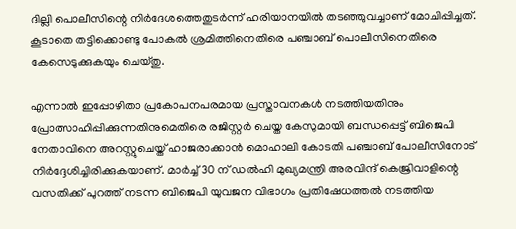ദില്ലി പൊലീസിന്റെ നിര്‍ദേശത്തെതുടര്‍ന്ന് ഹരിയാനയില്‍ തടഞ്ഞുവച്ചാണ് മോചിപ്പിച്ചത്. കൂടാതെ തട്ടിക്കൊണ്ടു പോകല്‍ ശ്രമിത്തിനെതിരെ പഞ്ചാബ് പൊലീസിനെതിരെ കേസെടുക്കുകയും ചെയ്തു.

എന്നാല്‍ ഇപ്പോഴിതാ പ്രകോപനപരമായ പ്രസ്താവനകള്‍ നടത്തിയതിനും പ്രോത്സാഹിപ്പിക്കുന്നതിനുമെതിരെ രജിസ്റ്റര്‍ ചെയ്ത കേസുമായി ബന്ധപ്പെട്ട് ബിജെപി നേതാവിനെ അറസ്റ്റുചെയ്ത് ഹാജരാക്കാന്‍ മൊഹാലി കോടതി പഞ്ചാബ് പോലീസിനോട് നിര്‍ദ്ദേശിച്ചിരിക്കുകയാണ്. മാര്‍ച്ച് 30 ന് ഡല്‍ഹി മുഖ്യമന്ത്രി അരവിന്ദ് കെജ്രിവാളിന്റെ വസതിക്ക് പുറത്ത് നടന്ന ബിജെപി യുവജന വിഭാഗം പ്രതിഷേധത്തല്‍ നടത്തിയ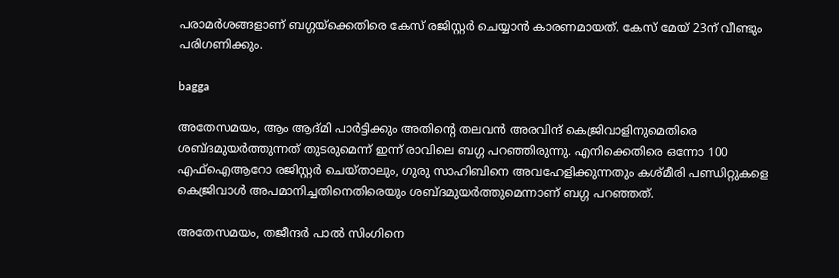പരാമര്‍ശങ്ങളാണ് ബഗ്ഗയ്ക്കെതിരെ കേസ് രജിസ്റ്റര്‍ ചെയ്യാന്‍ കാരണമായത്. കേസ് മേയ് 23ന് വീണ്ടും പരിഗണിക്കും.

bagga

അതേസമയം, ആം ആദ്മി പാര്‍ട്ടിക്കും അതിന്റെ തലവന്‍ അരവിന്ദ് കെജ്രിവാളിനുമെതിരെ ശബ്ദമുയര്‍ത്തുന്നത് തുടരുമെന്ന് ഇന്ന് രാവിലെ ബഗ്ഗ പറഞ്ഞിരുന്നു. എനിക്കെതിരെ ഒന്നോ 100 എഫ്ഐആറോ രജിസ്റ്റര്‍ ചെയ്താലും, ഗുരു സാഹിബിനെ അവഹേളിക്കുന്നതും കശ്മീരി പണ്ഡിറ്റുകളെ കെജ്രിവാള്‍ അപമാനിച്ചതിനെതിരെയും ശബ്ദമുയര്‍ത്തുമെന്നാണ് ബഗ്ഗ പറഞ്ഞത്.

അതേസമയം, തജീന്ദര്‍ പാല്‍ സിംഗിനെ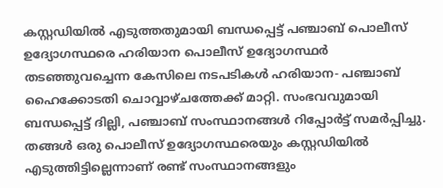കസ്റ്റഡിയില്‍ എടുത്തതുമായി ബന്ധപ്പെട്ട് പഞ്ചാബ് പൊലീസ് ഉദ്യോഗസ്ഥരെ ഹരിയാന പൊലീസ് ഉദ്യോഗസ്ഥര്‍ തടഞ്ഞുവച്ചെന്ന കേസിലെ നടപടികള്‍ ഹരിയാന- പഞ്ചാബ് ഹൈക്കോടതി ചൊവ്വാഴ്ചത്തേക്ക് മാറ്റി. സംഭവവുമായി ബന്ധപ്പെട്ട് ദില്ലി, പഞ്ചാബ് സംസ്ഥാനങ്ങള്‍ റിപ്പോര്‍ട്ട് സമര്‍പ്പിച്ചു. തങ്ങള്‍ ഒരു പൊലീസ് ഉദ്യോഗസ്ഥരെയും കസ്റ്റഡിയില്‍ എടുത്തിട്ടില്ലെന്നാണ് രണ്ട് സംസ്ഥാനങ്ങളും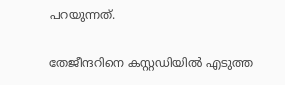പറയുന്നത്.

തേജീന്ദറിനെ കസ്റ്റഡിയില്‍ എടുത്ത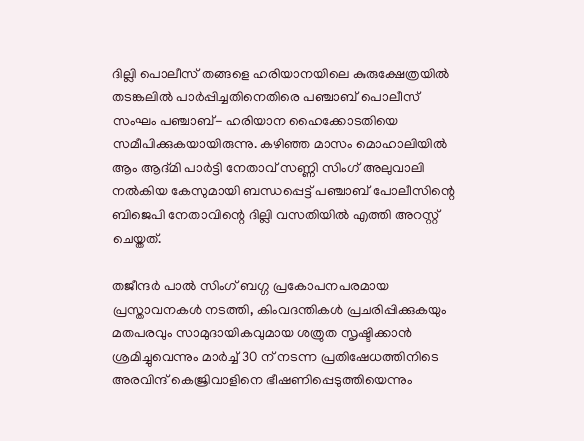ദില്ലി പൊലീസ് തങ്ങളെ ഹരിയാനയിലെ കുരുക്ഷേത്രയില്‍ തടങ്കലില്‍ പാര്‍പ്പിച്ചതിനെതിരെ പഞ്ചാബ് പൊലീസ് സംഘം പഞ്ചാബ്- ഹരിയാന ഹൈക്കോടതിയെ സമീപിക്കുകയായിരുന്നു. കഴിഞ്ഞ മാസം മൊഹാലിയില്‍ ആം ആദ്മി പാര്‍ട്ടി നേതാവ് സണ്ണി സിംഗ് അലുവാലി നല്‍കിയ കേസുമായി ബന്ധപ്പെട്ട് പഞ്ചാബ് പോലീസിന്റെ ബിജെപി നേതാവിന്റെ ദില്ലി വസതിയില്‍ എത്തി അറസ്റ്റ് ചെയ്തത്.

തജീന്ദര്‍ പാല്‍ സിംഗ് ബഗ്ഗ പ്രകോപനപരമായ പ്രസ്താവനകള്‍ നടത്തി, കിംവദന്തികള്‍ പ്രചരിപ്പിക്കുകയും മതപരവും സാമുദായികവുമായ ശത്രുത സൃഷ്ടിക്കാന്‍ ശ്രമിച്ചുവെന്നും മാര്‍ച്ച് 30 ന് നടന്ന പ്രതിഷേധത്തിനിടെ അരവിന്ദ് കെജ്രിവാളിനെ ഭീഷണിപ്പെടുത്തിയെന്നും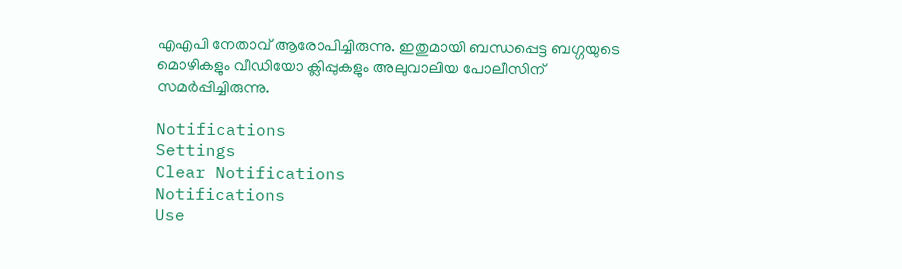എഎപി നേതാവ് ആരോപിച്ചിരുന്നു. ഇതുമായി ബന്ധപ്പെട്ട ബഗ്ഗയുടെ മൊഴികളും വീഡിയോ ക്ലിപ്പുകളും അലുവാലിയ പോലീസിന് സമര്‍പ്പിച്ചിരുന്നു.

Notifications
Settings
Clear Notifications
Notifications
Use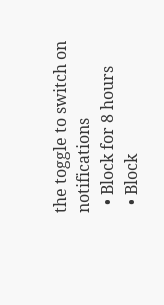the toggle to switch on notifications
  • Block for 8 hours
  • Block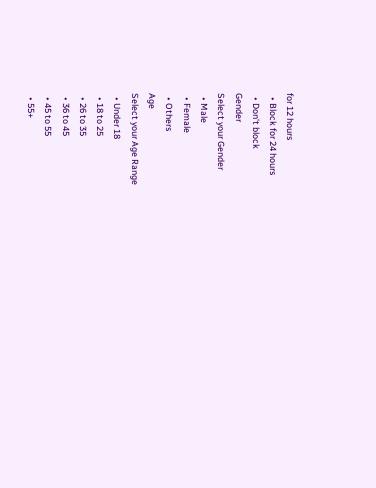for 12 hours
  • Block for 24 hours
  • Don't block
Gender
Select your Gender
  • Male
  • Female
  • Others
Age
Select your Age Range
  • Under 18
  • 18 to 25
  • 26 to 35
  • 36 to 45
  • 45 to 55
  • 55+